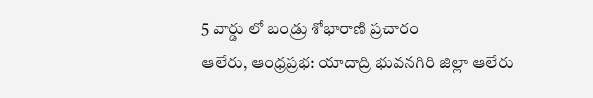5 వార్డు లో బండ్రు శోభారాణి ప్రచారం
ఆలేరు, ఆంధ్రప్రభ: యాదాద్రి భువనగిరి జిల్లా ఆలేరు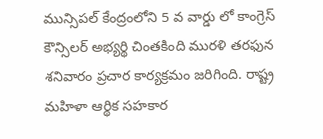మున్సిపల్ కేంద్రంలోని 5 వ వార్డు లో కాంగ్రెస్ కౌన్సిలర్ అభ్యర్థి చింతకింది మురళి తరఫున శనివారం ప్రచార కార్యక్రమం జరిగింది. రాష్ట్ర మహిళా ఆర్థిక సహకార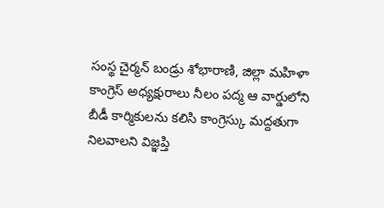సంస్థ చైర్మన్ బండ్రు శోభారాణి, జిల్లా మహిళా కాంగ్రెస్ అధ్యక్షురాలు నీలం పద్మ ఆ వార్డులోని బీడీ కార్మికులను కలిసి కాంగ్రెస్కు మద్దతుగా నిలవాలని విజ్ఞప్తి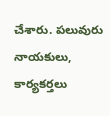చేశారు. పలువురు నాయకులు, కార్యకర్తలు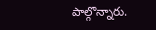పాల్గొన్నారు.